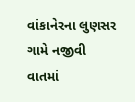વાંકાનેરના લુણસર ગામે નજીવી વાતમાં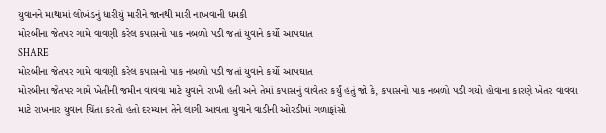યુવાનને માથામાં લોખંડનું ધારીયું મારીને જાનથી મારી નાખવાની ધમકી
મોરબીના જેતપર ગામે વાવણી કરેલ કપાસનો પાક નબળો પડી જતાં યુવાને કર્યો આપઘાત
SHARE
મોરબીના જેતપર ગામે વાવણી કરેલ કપાસનો પાક નબળો પડી જતાં યુવાને કર્યો આપઘાત
મોરબીના જેતપર ગામે ખેતીની જમીન વાવવા માટે યુવાને રાખી હતી અને તેમાં કપાસનું વાવેતર કર્યું હતું જો કે, કપાસનો પાક નબળો પડી ગયો હોવાના કારણે ખેતર વાવવા માટે રાખનાર યુવાન ચિંતા કરતો હતો દરમ્યાન તેને લાગી આવતા યુવાને વાડીની ઓરડીમાં ગળાફાંસો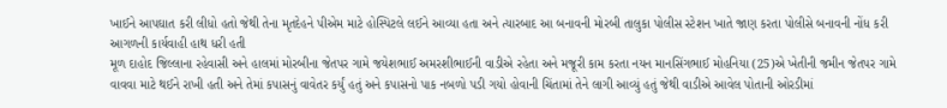ખાઈને આપઘાત કરી લીધો હતો જેથી તેના મૃતદેહને પીએમ માટે હોસ્પિટલે લઈને આવ્યા હતા અને ત્યારબાદ આ બનાવની મોરબી તાલુકા પોલીસ સ્ટેશન ખાતે જાણ કરતા પોલીસે બનાવની નોંધ કરી આગળની કાર્યવાહી હાથ ધરી હતી
મૂળ દાહોદ જિલ્લાના રહેવાસી અને હાલમાં મોરબીના જેતપર ગામે જયેશભાઈ અમરશીભાઈની વાડીએ રહેતા અને મજૂરી કામ કરતા નયન માનસિંગભાઈ મોહનિયા (25)એ ખેતીની જમીન જેતપર ગામે વાવવા માટે થઈને રાખી હતી અને તેમાં કપાસનું વાવેતર કર્યું હતું અને કપાસનો પાક નબળો પડી ગયો હોવાની ચિંતામાં તેને લાગી આવ્યું હતું જેથી વાડીએ આવેલ પોતાની ઓરડીમાં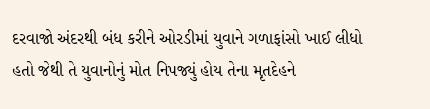દરવાજો અંદરથી બંધ કરીને ઓરડીમાં યુવાને ગળાફાંસો ખાઈ લીધો હતો જેથી તે યુવાનોનું મોત નિપજ્યું હોય તેના મૃતદેહને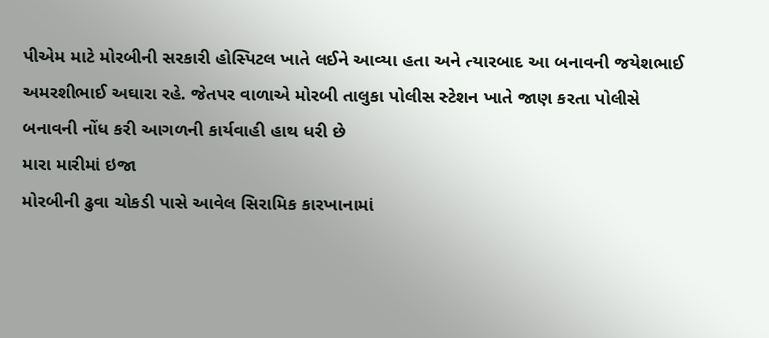પીએમ માટે મોરબીની સરકારી હોસ્પિટલ ખાતે લઈને આવ્યા હતા અને ત્યારબાદ આ બનાવની જયેશભાઈ અમરશીભાઈ અઘારા રહે. જેતપર વાળાએ મોરબી તાલુકા પોલીસ સ્ટેશન ખાતે જાણ કરતા પોલીસે બનાવની નોંધ કરી આગળની કાર્યવાહી હાથ ધરી છે
મારા મારીમાં ઇજા
મોરબીની ઢુવા ચોકડી પાસે આવેલ સિરામિક કારખાનામાં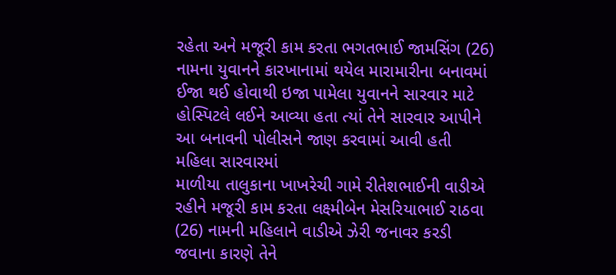રહેતા અને મજૂરી કામ કરતા ભગતભાઈ જામસિંગ (26) નામના યુવાનને કારખાનામાં થયેલ મારામારીના બનાવમાં ઈજા થઈ હોવાથી ઇજા પામેલા યુવાનને સારવાર માટે હોસ્પિટલે લઈને આવ્યા હતા ત્યાં તેને સારવાર આપીને આ બનાવની પોલીસને જાણ કરવામાં આવી હતી
મહિલા સારવારમાં
માળીયા તાલુકાના ખાખરેચી ગામે રીતેશભાઈની વાડીએ રહીને મજૂરી કામ કરતા લક્ષ્મીબેન મેસરિયાભાઈ રાઠવા (26) નામની મહિલાને વાડીએ ઝેરી જનાવર કરડી જવાના કારણે તેને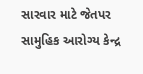સારવાર માટે જેતપર સામુહિક આરોગ્ય કેન્દ્ર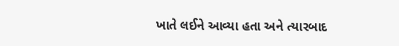ખાતે લઈને આવ્યા હતા અને ત્યારબાદ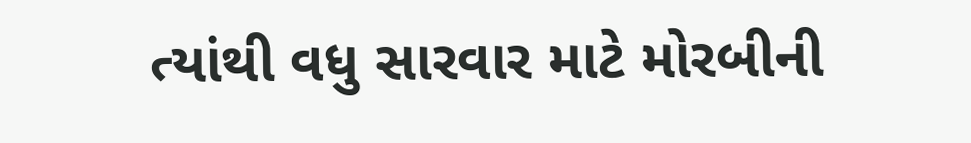ત્યાંથી વધુ સારવાર માટે મોરબીની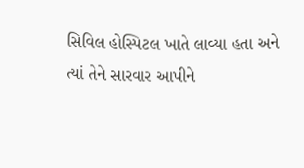સિવિલ હોસ્પિટલ ખાતે લાવ્યા હતા અને ત્યાં તેને સારવાર આપીને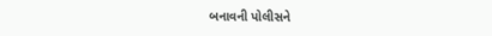બનાવની પોલીસને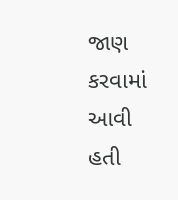જાણ કરવામાં આવી હતી